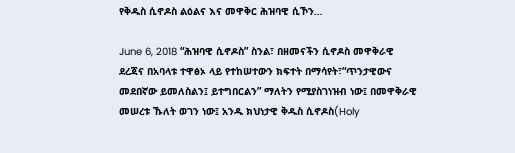የቅዱስ ሲኖዶስ ልዕልና እና መዋቅር ሕዝባዊ ሲኾን…

June 6, 2018 “ሕዝባዊ ሲኖዶስ” ስንል፣ በዘመናችን ሲኖዶስ መዋቅራዊ ደረጃና በአባላቱ ተዋፅኦ ላይ የተከሠተውን ክፍተት በማሳየት፣“ጥንታዊውና መደበኛው ይመለስልን፤ ይተግበርልን” ማለትን የሚያስገነዝብ ነው፤ በመዋቅራዊ መሠረቱ ኹለት ወገን ነው፤ አንዱ ክህነታዊ ቅዱስ ሲኖዶስ(Holy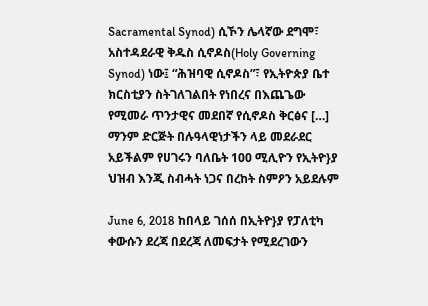Sacramental Synod) ሲኾን ሌላኛው ደግሞ፣ አስተዳደራዊ ቅዱስ ሲኖዶስ(Holy Governing Synod) ነው፤ “ሕዝባዊ ሲኖዶስ”፣ የኢትዮጵያ ቤተ ክርስቲያን ስትገለገልበት የነበረና በእጨጌው የሚመራ ጥንታዊና መደበኛ የሲኖዶስ ቅርፅና […]
ማንም ድርጅት በሉዓላዊነታችን ላይ መደራደር አይችልም የሀገሩን ባለቤት 100 ሚሊዮን የኢትዮ}ያ ህዝብ እንጂ ስብሓት ነጋና በረከት ስምዖን አይደሉም

June 6, 2018 ከበላይ ገሰሰ በኢትዮ}ያ የፓለቲካ ቀውሱን ደረጃ በደረጃ ለመፍታት የሚደረገውን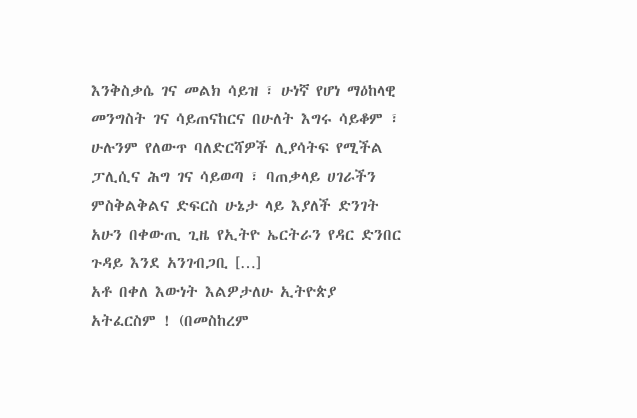እንቅስቃሴ ገና መልክ ሳይዝ ፣ ሁነኛ የሆነ ማዕከላዊ መንግስት ገና ሳይጠናከርና በሁለት እግሩ ሳይቆም ፣ ሁሉንም የለውጥ ባለድርሻዎች ሊያሳትፍ የሚችል ፓሊሲና ሕግ ገና ሳይወጣ ፣ ባጠቃላይ ሀገራችን ምስቅልቅልና ድፍርስ ሁኔታ ላይ እያለች ድንገት አሁን በቀውጢ ጊዜ የኢትዮ ኤርትራን የዳር ድንበር ጉዳይ እንደ አንገብጋቢ […]
አቶ በቀለ እውነት እልዎታለሁ ኢትዮጵያ አትፈርስም ! (በመስከረም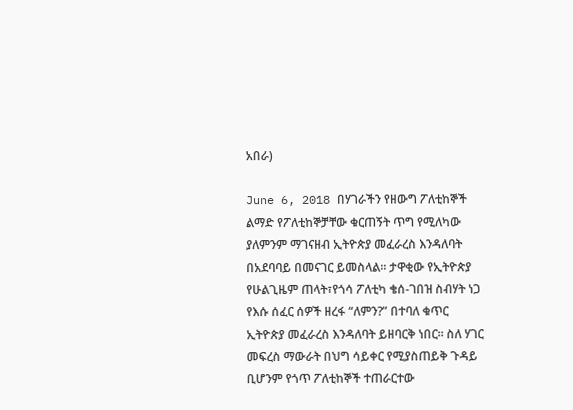አበራ)

June 6, 2018 በሃገራችን የዘውግ ፖለቲከኞች ልማድ የፖለቲከኞቻቸው ቁርጠኝት ጥግ የሚለካው ያለምንም ማገናዘብ ኢትዮጵያ መፈራረስ እንዳለባት በአደባባይ በመናገር ይመስላል፡፡ ታዋቂው የኢትዮጵያ የሁልጊዜም ጠላት፣የጎሳ ፖለቲካ ቄሰ-ገበዝ ስብሃት ነጋ የእሱ ሰፈር ሰዎች ዘረፋ “ለምን?” በተባለ ቁጥር ኢትዮጵያ መፈራረስ እንዳለባት ይዘባርቅ ነበር፡፡ ስለ ሃገር መፍረስ ማውራት በህግ ሳይቀር የሚያስጠይቅ ጉዳይ ቢሆንም የጎጥ ፖለቲከኞች ተጠራርተው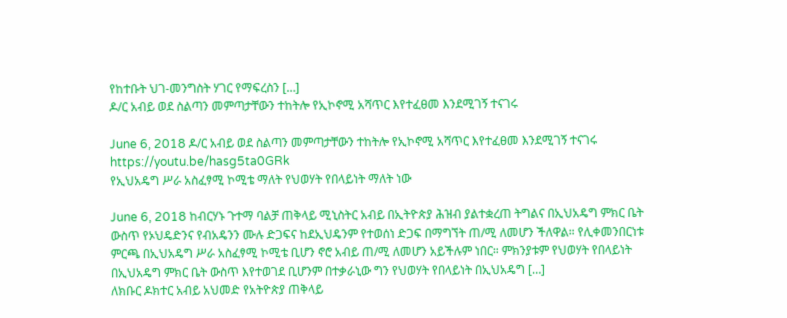የከተቡት ህገ-መንግስት ሃገር የማፍረስን […]
ዶ/ር አብይ ወደ ስልጣን መምጣታቸውን ተከትሎ የኢኮኖሚ አሻጥር እየተፈፀመ እንደሚገኝ ተናገሩ

June 6, 2018 ዶ/ር አብይ ወደ ስልጣን መምጣታቸውን ተከትሎ የኢኮኖሚ አሻጥር እየተፈፀመ እንደሚገኝ ተናገሩ https://youtu.be/hasg5ta0GRk
የኢህአዴግ ሥራ አስፈፃሚ ኮሚቴ ማለት የህወሃት የበላይነት ማለት ነው

June 6, 2018 ከብርሃኑ ጉተማ ባልቻ ጠቅላይ ሚኒስትር አብይ በኢትዮጵያ ሕዝብ ያልተቋረጠ ትግልና በኢህአዴግ ምክር ቤት ውስጥ የኦህዴድንና የብአዴንን ሙሉ ድጋፍና ከደኢህዴንም የተወሰነ ድጋፍ በማግኘት ጠ/ሚ ለመሆን ችለዋል። የሊቀመንበርነቱ ምርጫ በኢህአዴግ ሥራ አስፈፃሚ ኮሚቴ ቢሆን ኖሮ አብይ ጠ/ሚ ለመሆን አይችሉም ነበር። ምክንያቱም የህወሃት የበላይነት በኢህአዴግ ምክር ቤት ውስጥ እየተወገደ ቢሆንም በተቃራኒው ግን የህወሃት የበላይነት በኢህአዴግ […]
ለክቡር ዶክተር አብይ አህመድ የአትዮጵያ ጠቅላይ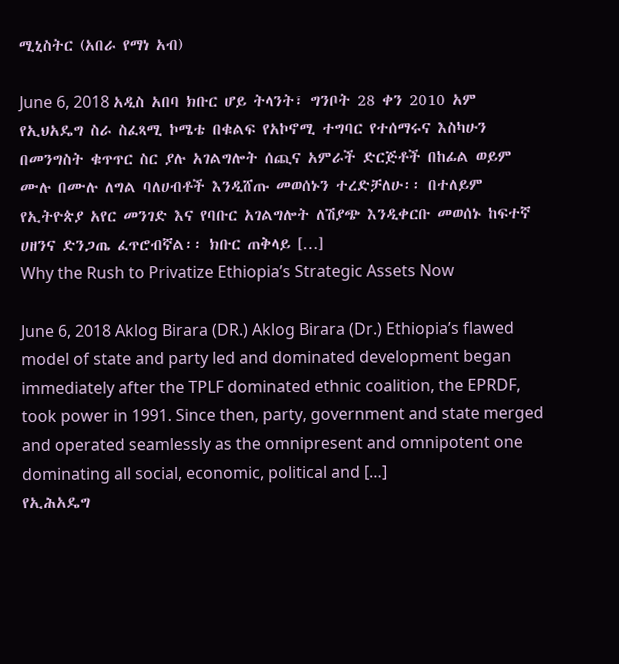ሚኒስትር (አበራ የማነ አብ)

June 6, 2018 አዲስ አበባ ክቡር ሆይ ትላንት፣ ግንቦት 28 ቀን 2010 አም የኢህአዴግ ስራ ስፈጻሚ ኮሜቴ በቁልፍ የአኮኖሚ ተግባር የተሰማሩና እስካሁን በመንግስት ቁጥጥር ስር ያሉ አገልግሎት ሰጪና አምራች ድርጅቶች በከፊል ወይም ሙሉ በሙሉ ለግል ባለሀብቶች እንዲሸጡ መወሰኑን ተረድቻለሁ፡፡ በተለይም የኢትዮጵያ አየር መንገድ እና የባቡር አገልግሎት ለሽያጭ እንዲቀርቡ መወሰኑ ከፍተኛ ሀዘንና ድንጋጤ ፈጥሮብኛል፡፡ ክቡር ጠቅላይ […]
Why the Rush to Privatize Ethiopia’s Strategic Assets Now

June 6, 2018 Aklog Birara (DR.) Aklog Birara (Dr.) Ethiopia’s flawed model of state and party led and dominated development began immediately after the TPLF dominated ethnic coalition, the EPRDF, took power in 1991. Since then, party, government and state merged and operated seamlessly as the omnipresent and omnipotent one dominating all social, economic, political and […]
የኢሕአዴግ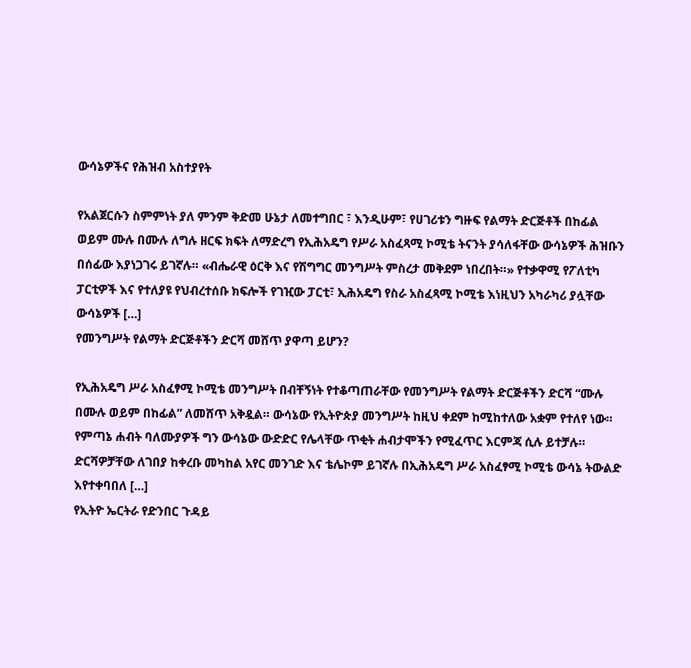ውሳኔዎችና የሕዝብ አስተያየት

የአልጀርሱን ስምምነት ያለ ምንም ቅድመ ሁኔታ ለመተግበር ፣ እንዲሁም፣ የሀገሪቱን ግዙፍ የልማት ድርጅቶች በከፊል ወይም ሙሉ በሙሉ ለግሉ ዘርፍ ክፍት ለማድረግ የኢሕአዴግ የሥራ አስፈጻሚ ኮሚቴ ትናንት ያሳለፋቸው ውሳኔዎች ሕዝቡን በሰፊው እያነጋገሩ ይገኛሉ። «ብሔራዊ ዕርቅ እና የሽግግር መንግሥት ምስረታ መቅደም ነበረበት።» የተቃዋሚ የፖለቲካ ፓርቲዎች እና የተለያዩ የህብረተሰቡ ክፍሎች የገዢው ፓርቲ፣ ኢሕአዴግ የስራ አስፈጻሚ ኮሚቴ እነዚህን አካራካሪ ያሏቸው ውሳኔዎች […]
የመንግሥት የልማት ድርጅቶችን ድርሻ መሸጥ ያዋጣ ይሆን?

የኢሕአዴግ ሥራ አስፈፃሚ ኮሚቴ መንግሥት በብቸኝነት የተቆጣጠራቸው የመንግሥት የልማት ድርጅቶችን ድርሻ “ሙሉ በሙሉ ወይም በከፊል” ለመሸጥ አቅዷል። ውሳኔው የኢትዮጵያ መንግሥት ከዚህ ቀደም ከሚከተለው አቋም የተለየ ነው። የምጣኔ ሐብት ባለሙያዎች ግን ውሳኔው ውድድር የሌላቸው ጥቂት ሐብታሞችን የሚፈጥር እርምጃ ሲሉ ይተቻሉ። ድርሻዎቻቸው ለገበያ ከቀረቡ መካከል አየር መንገድ እና ቴሌኮም ይገኛሉ በኢሕአዴግ ሥራ አስፈፃሚ ኮሚቴ ውሳኔ ትውልድ እየተቀባበለ […]
የኢትዮ ኤርትራ የድንበር ጉዳይ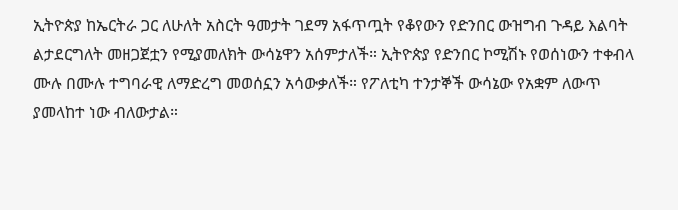ኢትዮጵያ ከኤርትራ ጋር ለሁለት አስርት ዓመታት ገደማ አፋጥጧት የቆየውን የድንበር ውዝግብ ጉዳይ እልባት ልታደርግለት መዘጋጀቷን የሚያመለክት ውሳኔዋን አሰምታለች። ኢትዮጵያ የድንበር ኮሚሽኑ የወሰነውን ተቀብላ ሙሉ በሙሉ ተግባራዊ ለማድረግ መወሰኗን አሳውቃለች። የፖለቲካ ተንታኞች ውሳኔው የአቋም ለውጥ ያመላከተ ነው ብለውታል።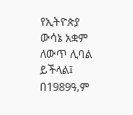የኢትዮጵያ ውሳኔ አቋም ለውጥ ሊባል ይችላል፤ በ1989ዓ,ም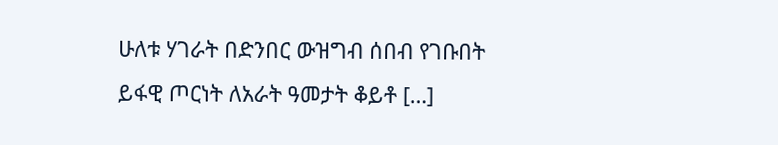ሁለቱ ሃገራት በድንበር ውዝግብ ሰበብ የገቡበት ይፋዊ ጦርነት ለአራት ዓመታት ቆይቶ […]